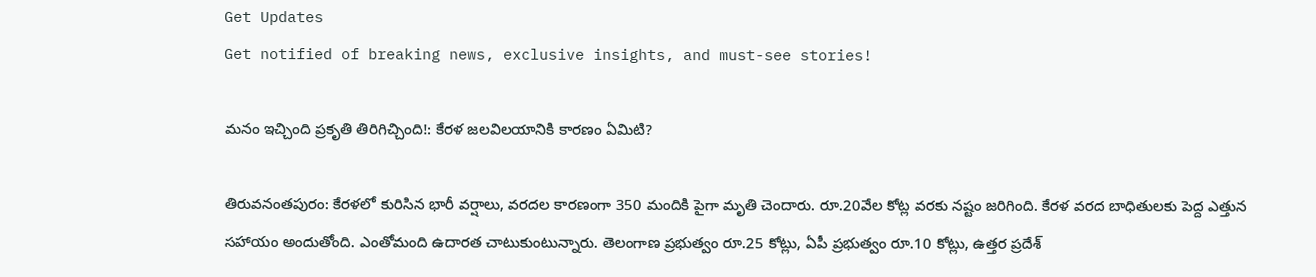Get Updates
Get notified of breaking news, exclusive insights, and must-see stories!

మనం ఇచ్చింది ప్రకృతి తిరిగిచ్చింది!: కేరళ జలవిలయానికి కారణం ఏమిటి?

తిరువనంతపురం: కేరళలో కురిసిన భారీ వర్షాలు, వరదల కారణంగా 350 మందికి పైగా మృతి చెందారు. రూ.20వేల కోట్ల వరకు నష్టం జరిగింది. కేరళ వరద బాధితులకు పెద్ద ఎత్తున సహాయం అందుతోంది. ఎంతోమంది ఉదారత చాటుకుంటున్నారు. తెలంగాణ ప్రభుత్వం రూ.25 కోట్లు, ఏపీ ప్రభుత్వం రూ.10 కోట్లు, ఉత్తర ప్రదేశ్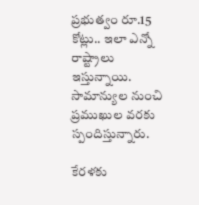ప్రభుత్వం రూ.15 కోట్లు.. ఇలా ఎన్నో రాష్ట్రాలు ఇస్తున్నాయి. సామాన్యుల నుంచి ప్రముఖుల వరకు స్పందిస్తున్నారు.

కేరళకు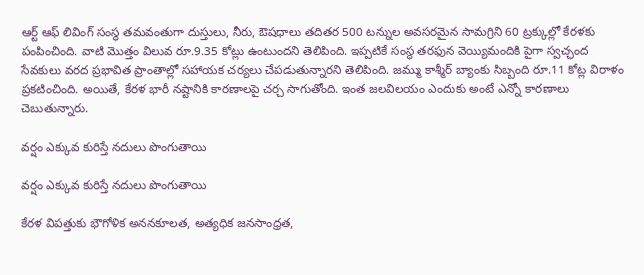ఆర్ట్‌ ఆఫ్‌ లివింగ్ సంస్థ తమవంతుగా దుస్తులు, నీరు, ఔషధాలు తదితర 500 టన్నుల అవసరమైన సామగ్రిని 60 ట్రక్కుల్లో కేరళకు పంపించింది. వాటి మొత్తం విలువ రూ.9.35 కోట్లు ఉంటుందని తెలిపింది. ఇప్పటికే సంస్థ తరఫున వెయ్యిమందికి పైగా స్వచ్ఛంద సేవకులు వరద ప్రభావిత ప్రాంతాల్లో సహాయక చర్యలు చేపడుతున్నారని తెలిపింది. జమ్ము కాశ్మీర్ బ్యాంకు సిబ్బంది రూ.11 కోట్ల విరాళం ప్రకటించింది. అయితే, కేరళ భారీ నష్టానికి కారణాలపై చర్చ సాగుతోంది. ఇంత జలవిలయం ఎందుకు అంటే ఎన్నో కారణాలు చెబుతున్నారు.

వర్షం ఎక్కువ కురిస్తే నదులు పొంగుతాయి

వర్షం ఎక్కువ కురిస్తే నదులు పొంగుతాయి

కేరళ విపత్తుకు భౌగోళిక అననకూలత, అత్యధిక జనసాంధ్రత,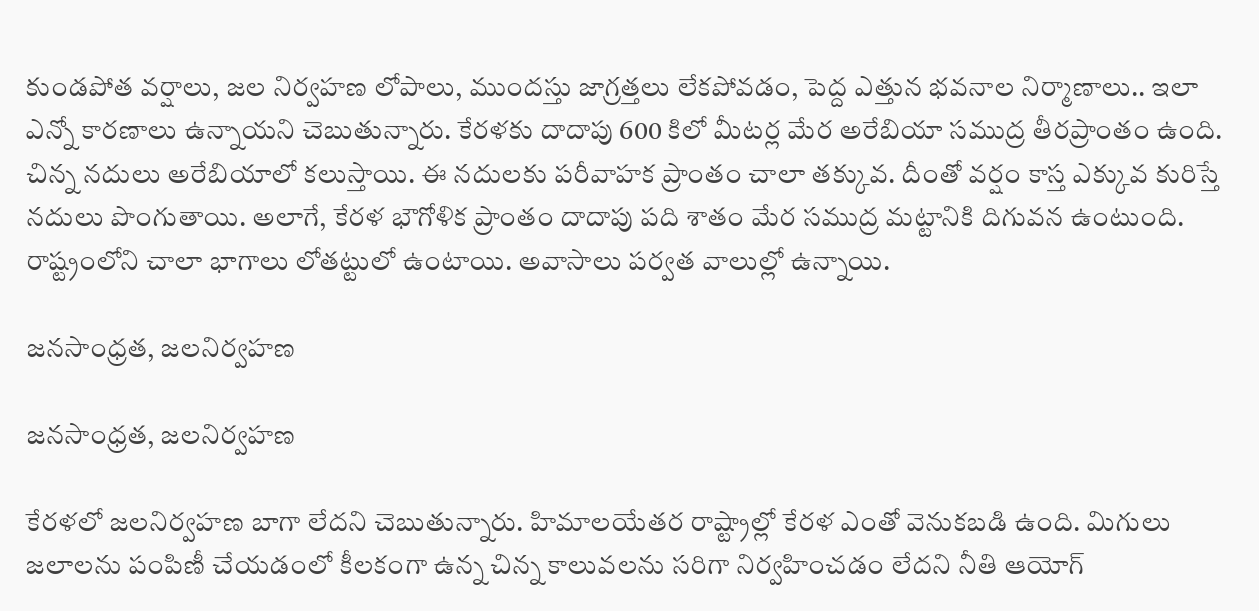కుండపోత వర్షాలు, జల నిర్వహణ లోపాలు, ముందస్తు జాగ్రత్తలు లేకపోవడం, పెద్ద ఎత్తున భవనాల నిర్మాణాలు.. ఇలా ఎన్నో కారణాలు ఉన్నాయని చెబుతున్నారు. కేరళకు దాదాపు 600 కిలో మీటర్ల మేర అరేబియా సముద్ర తీరప్రాంతం ఉంది. చిన్న నదులు అరేబియాలో కలుస్తాయి. ఈ నదులకు పరీవాహక ప్రాంతం చాలా తక్కువ. దీంతో వర్షం కాస్త ఎక్కువ కురిస్తే నదులు పొంగుతాయి. అలాగే, కేరళ భౌగోళిక ప్రాంతం దాదాపు పది శాతం మేర సముద్ర మట్టానికి దిగువన ఉంటుంది. రాష్ట్రంలోని చాలా భాగాలు లోతట్టులో ఉంటాయి. అవాసాలు పర్వత వాలుల్లో ఉన్నాయి.

జనసాంధ్రత, జలనిర్వహణ

జనసాంధ్రత, జలనిర్వహణ

కేరళలో జలనిర్వహణ బాగా లేదని చెబుతున్నారు. హిమాలయేతర రాష్ట్రాల్లో కేరళ ఎంతో వెనుకబడి ఉంది. మిగులు జలాలను పంపిణీ చేయడంలో కీలకంగా ఉన్న చిన్న కాలువలను సరిగా నిర్వహించడం లేదని నీతి ఆయోగ్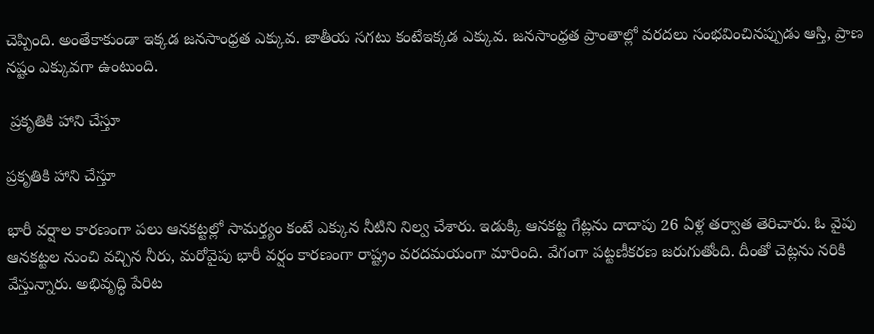చెప్పింది. అంతేకాకుండా ఇక్కడ జనసాంధ్రత ఎక్కువ. జాతీయ సగటు కంటేఇక్కడ ఎక్కువ. జనసాంధ్రత ప్రాంతాల్లో వరదలు సంభవించినప్పుడు ఆస్తి, ప్రాణ నష్టం ఎక్కువగా ఉంటుంది.

 ప్రకృతికి హాని చేస్తూ

ప్రకృతికి హాని చేస్తూ

భారీ వర్షాల కారణంగా పలు ఆనకట్టల్లో సామర్త్యం కంటే ఎక్కున నీటిని నిల్వ చేశారు. ఇడుక్కి ఆనకట్ట గేట్లను దాదాపు 26 ఏళ్ల తర్వాత తెరిచారు. ఓ వైపు ఆనకట్టల నుంచి వచ్చిన నీరు, మరోవైపు భారీ వర్షం కారణంగా రాష్ట్రం వరదమయంగా మారింది. వేగంగా పట్టణీకరణ జరుగుతోంది. దీంతో చెట్లను నరికి వేస్తున్నారు. అభివృద్ధి పేరిట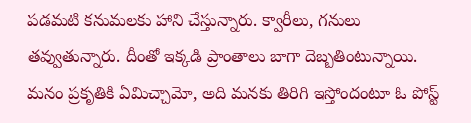పడమటి కనుమలకు హాని చేస్తున్నారు. క్వారీలు, గనులు తవ్వుతున్నారు. దీంతో ఇక్కడి ప్రాంతాలు బాగా దెబ్బతింటున్నాయి. మనం ప్రకృతికి ఏమిచ్చామో, అది మనకు తిరిగి ఇస్తోందంటూ ఓ పోస్ట్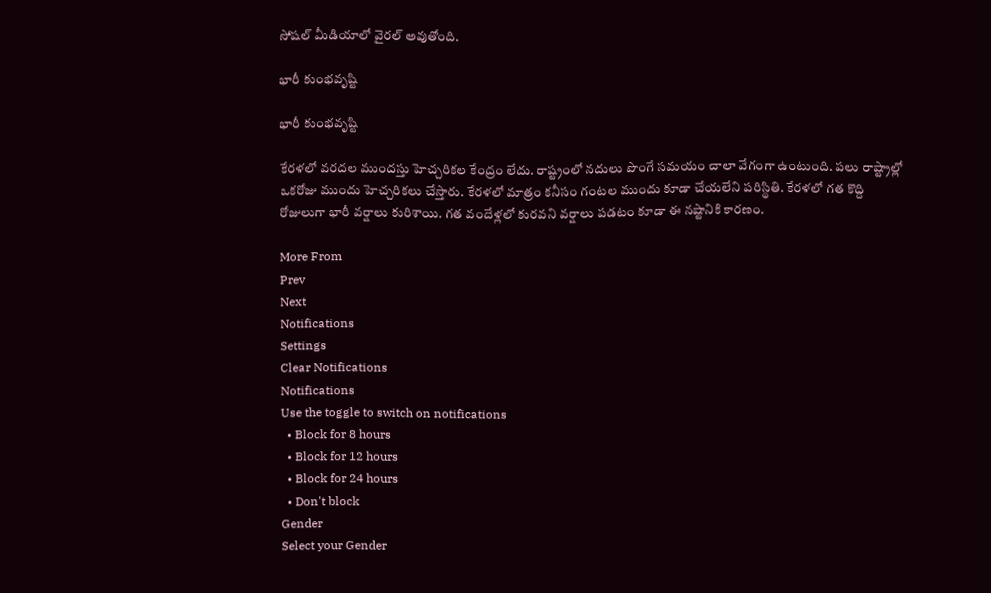సోషల్ మీడియాలో వైరల్ అవుతోంది.

భారీ కుంభవృష్టి

భారీ కుంభవృష్టి

కేరళలో వరదల ముందస్తు హెచ్చరికల కేంద్రం లేదు. రాష్ట్రంలో నదులు పొంగే సమయం చాలా వేగంగా ఉంటుంది. పలు రాష్ట్రాల్లో ఒకరోజు ముందు హెచ్చరికలు చేస్తారు. కేరళలో మాత్రం కనీసం గంటల ముందు కూడా చేయలేని పరిస్థితి. కేరళలో గత కొద్ది రోజులుగా భారీ వర్షాలు కురిశాయి. గత వందేళ్లలో కురవని వర్షాలు పడటం కూడా ఈ నష్టానికి కారణం.

More From
Prev
Next
Notifications
Settings
Clear Notifications
Notifications
Use the toggle to switch on notifications
  • Block for 8 hours
  • Block for 12 hours
  • Block for 24 hours
  • Don't block
Gender
Select your Gender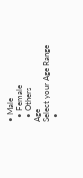• Male
  • Female
  • Others
Age
Select your Age Range
  •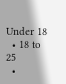Under 18
  • 18 to 25
  •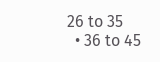26 to 35
  • 36 to 45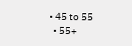• 45 to 55
  • 55+